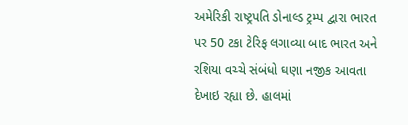અમેરિકી રાષ્ટ્રપતિ ડોનાલ્ડ ટ્રમ્પ દ્વારા ભારત પર 50 ટકા ટેરિફ લગાવ્યા બાદ ભારત અને રશિયા વચ્ચે સંબંધો ઘણા નજીક આવતા દેખાઇ રહ્યા છે. હાલમાં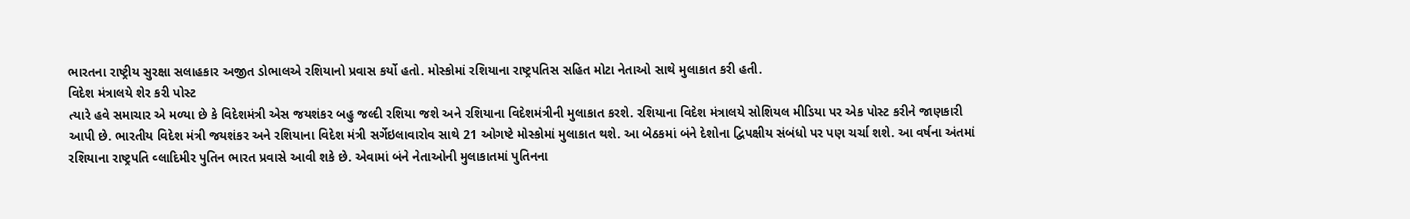ભારતના રાષ્ટ્રીય સુરક્ષા સલાહકાર અજીત ડોભાલએ રશિયાનો પ્રવાસ કર્યો હતો. મોસ્કોમાં રશિયાના રાષ્ટ્રપતિસ સહિત મોટા નેતાઓ સાથે મુલાકાત કરી હતી.
વિદેશ મંત્રાલયે શેર કરી પોસ્ટ
ત્યારે હવે સમાચાર એ મળ્યા છે કે વિદેશમંત્રી એસ જયશંકર બહુ જલ્દી રશિયા જશે અને રશિયાના વિદેશમંત્રીની મુલાકાત કરશે. રશિયાના વિદેશ મંત્રાલયે સોશિયલ મીડિયા પર એક પોસ્ટ કરીને જાણકારી આપી છે. ભારતીય વિદેશ મંત્રી જયશંકર અને રશિયાના વિદેશ મંત્રી સર્ગેઇલાવારોવ સાથે 21 ઓગષ્ટે મોસ્કોમાં મુલાકાત થશે. આ બેઠકમાં બંને દેશોના દ્વિપક્ષીય સંબંધો પર પણ ચર્ચા શશે. આ વર્ષના અંતમાં રશિયાના રાષ્ટ્રપતિ વ્લાદિમીર પુતિન ભારત પ્રવાસે આવી શકે છે. એવામાં બંને નેતાઓની મુલાકાતમાં પુતિનના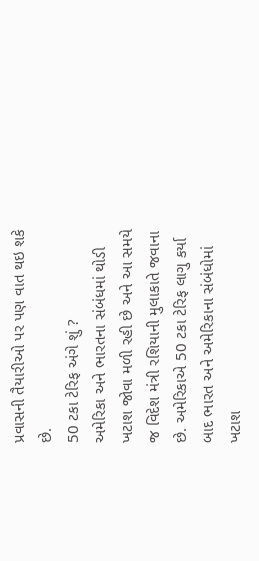પ્રવાસની તૈયારીઓ પર પણ વાત થઇ શકે છે.
50 ટકા ટેરિફ અંગે શું ?
અમેરિકા અને ભારતના સંબંધમાં થોડી ખટાશ જોવા મળી રહી છે અને આ સમયે જ વિદેશ મંત્રી રશિયાની મુલાકાતે જવાના છે. અમેરિકાએ 50 ટકા ટેરિફ લાગુ કર્યા બાદ ભારત અને અમેરિકાના સંબંધોમાં ખટાશ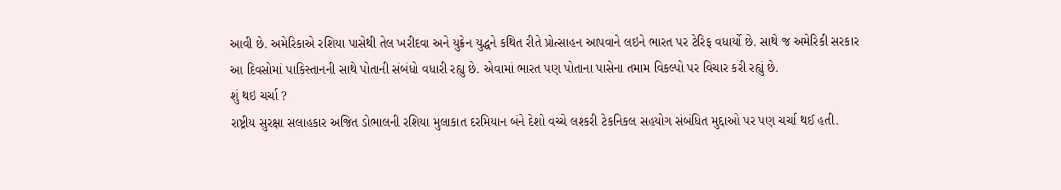આવી છે. અમેરિકાએ રશિયા પાસેથી તેલ ખરીદવા અને યુક્રેન યુદ્ધને કથિત રીતે પ્રોત્સાહન આપવાને લઇને ભારત પર ટેરિફ વધાર્યો છે. સાથે જ અમેરિકી સરકાર આ દિવસોમાં પાકિસ્તાનની સાથે પોતાની સંબંધો વધારી રહ્યુ છે. એવામાં ભારત પણ પોતાના પાસેના તમામ વિકલ્પો પર વિચાર કરી રહ્યું છે.
શું થઇ ચર્ચા ?
રાષ્ટ્રીય સુરક્ષા સલાહકાર અજિત ડોભાલની રશિયા મુલાકાત દરમિયાન બંને દેશો વચ્ચે લશ્કરી ટેકનિકલ સહયોગ સંબંધિત મુદ્દાઓ પર પણ ચર્ચા થઈ હતી.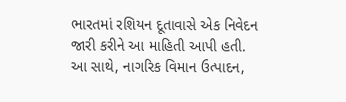ભારતમાં રશિયન દૂતાવાસે એક નિવેદન જારી કરીને આ માહિતી આપી હતી. આ સાથે, નાગરિક વિમાન ઉત્પાદન,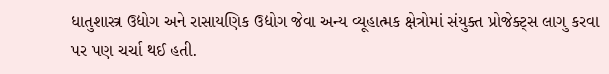ધાતુશાસ્ત્ર ઉદ્યોગ અને રાસાયણિક ઉદ્યોગ જેવા અન્ય વ્યૂહાત્મક ક્ષેત્રોમાં સંયુક્ત પ્રોજેક્ટ્સ લાગુ કરવા પર પણ ચર્ચા થઈ હતી.